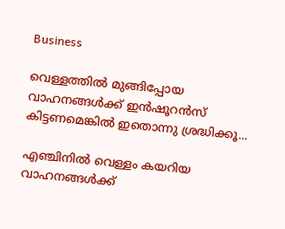Business

വെള്ളത്തില്‍ മുങ്ങിപ്പോയ വാഹനങ്ങള്‍ക്ക് ഇന്‍ഷൂറന്‍സ് കിട്ടണമെങ്കില്‍ ഇതൊന്നു ശ്രദ്ധിക്കൂ...

എഞ്ചിനില്‍ വെള്ളം കയറിയ വാഹനങ്ങള്‍ക്ക്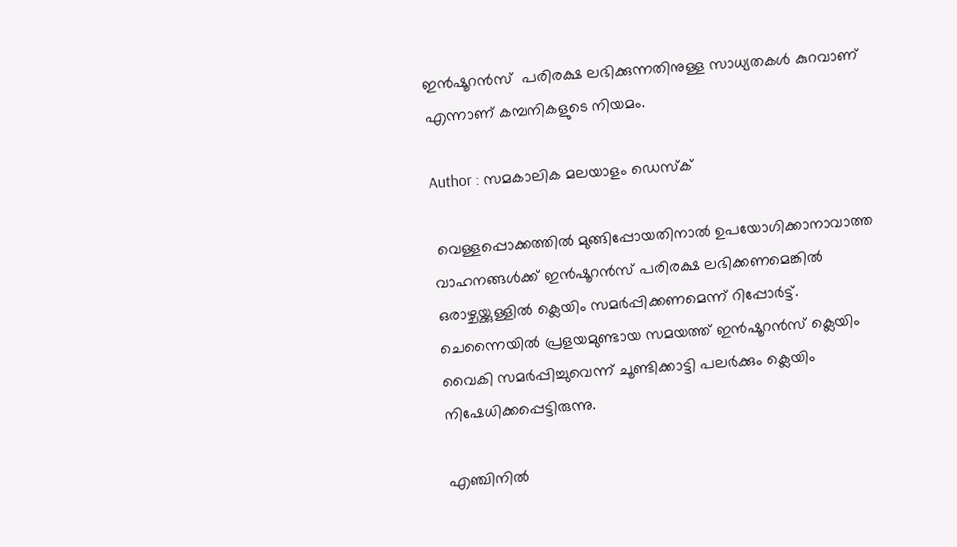ഇന്‍ഷൂറന്‍സ്  പരിരക്ഷ ലഭിക്കുന്നതിനുള്ള സാധ്യതകള്‍ കുറവാണ് എന്നാണ് കമ്പനികളുടെ നിയമം.

Author : സമകാലിക മലയാളം ഡെസ്ക്

 വെള്ളപ്പൊക്കത്തില്‍ മുങ്ങിപ്പോയതിനാല്‍ ഉപയോഗിക്കാനാവാത്ത വാഹനങ്ങള്‍ക്ക് ഇന്‍ഷൂറന്‍സ് പരിരക്ഷ ലഭിക്കണമെങ്കില്‍ ഒരാഴ്ചയ്ക്കുള്ളില്‍ ക്ലെയിം സമര്‍പ്പിക്കണമെന്ന് റിപ്പോര്‍ട്ട്. ചെന്നൈയില്‍ പ്രളയമുണ്ടായ സമയത്ത് ഇന്‍ഷൂറന്‍സ് ക്ലെയിം വൈകി സമര്‍പ്പിച്ചുവെന്ന് ചൂണ്ടിക്കാട്ടി പലര്‍ക്കും ക്ലെയിം നിഷേധിക്കപ്പെട്ടിരുന്നു.

എഞ്ചിനില്‍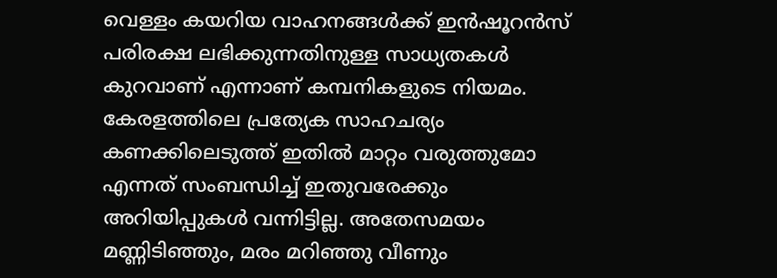വെള്ളം കയറിയ വാഹനങ്ങള്‍ക്ക് ഇന്‍ഷൂറന്‍സ്  പരിരക്ഷ ലഭിക്കുന്നതിനുള്ള സാധ്യതകള്‍ കുറവാണ് എന്നാണ് കമ്പനികളുടെ നിയമം. കേരളത്തിലെ പ്രത്യേക സാഹചര്യം കണക്കിലെടുത്ത് ഇതില്‍ മാറ്റം വരുത്തുമോ എന്നത് സംബന്ധിച്ച് ഇതുവരേക്കും അറിയിപ്പുകള്‍ വന്നിട്ടില്ല. അതേസമയം മണ്ണിടിഞ്ഞും, മരം മറിഞ്ഞു വീണും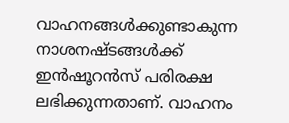വാഹനങ്ങള്‍ക്കുണ്ടാകുന്ന നാശനഷ്ടങ്ങള്‍ക്ക് ഇന്‍ഷൂറന്‍സ് പരിരക്ഷ ലഭിക്കുന്നതാണ്. വാഹനം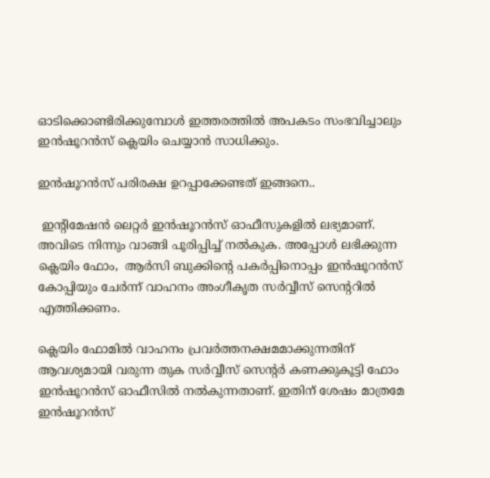ഓടിക്കൊണ്ടിരിക്കുമ്പോള്‍ ഇത്തരത്തില്‍ അപകടം സംഭവിച്ചാലും ഇന്‍ഷൂറന്‍സ് ക്ലെയിം ചെയ്യാന്‍ സാധിക്കും.

ഇന്‍ഷൂറന്‍സ് പരിരക്ഷ ഉറപ്പാക്കേണ്ടത് ഇങ്ങനെ..

 ഇന്റിമേഷന്‍ ലെറ്റര്‍ ഇന്‍ഷൂറന്‍സ് ഓഫീസുകളില്‍ ലഭ്യമാണ്. അവിടെ നിന്നും വാങ്ങി പൂരിപ്പിച്ച് നല്‍കുക. അപ്പോള്‍ ലഭിക്കുന്ന ക്ലെയിം ഫോം,  ആര്‍സി ബുക്കിന്റെ പകര്‍പ്പിനൊപ്പം ഇന്‍ഷൂറന്‍സ് കോപ്പിയും ചേര്‍ന്ന് വാഹനം അംഗീകൃത സര്‍വ്വീസ് സെന്ററില്‍ എത്തിക്കണം.

ക്ലെയിം ഫോമില്‍ വാഹനം പ്രവര്‍ത്തനക്ഷമമാക്കുന്നതിന് ആവശ്യമായി വരുന്ന തുക സര്‍വ്വീസ് സെന്റര്‍ കണക്കുകൂട്ടി ഫോം ഇന്‍ഷൂറന്‍സ് ഓഫീസില്‍ നല്‍കുന്നതാണ്. ഇതിന് ശേഷം മാത്രമേ ഇന്‍ഷൂറന്‍സ്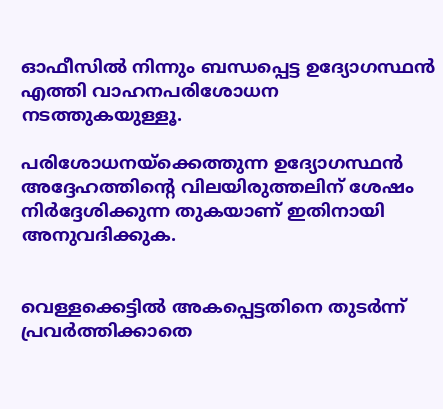ഓഫീസില്‍ നിന്നും ബന്ധപ്പെട്ട ഉദ്യോഗസ്ഥന്‍ എത്തി വാഹനപരിശോധന നടത്തുകയുള്ളൂ.

പരിശോധനയ്‌ക്കെത്തുന്ന ഉദ്യോഗസ്ഥന്‍ അദ്ദേഹത്തിന്റെ വിലയിരുത്തലിന് ശേഷം നിര്‍ദ്ദേശിക്കുന്ന തുകയാണ് ഇതിനായി അനുവദിക്കുക.


വെള്ളക്കെട്ടില്‍ അകപ്പെട്ടതിനെ തുടര്‍ന്ന് പ്രവര്‍ത്തിക്കാതെ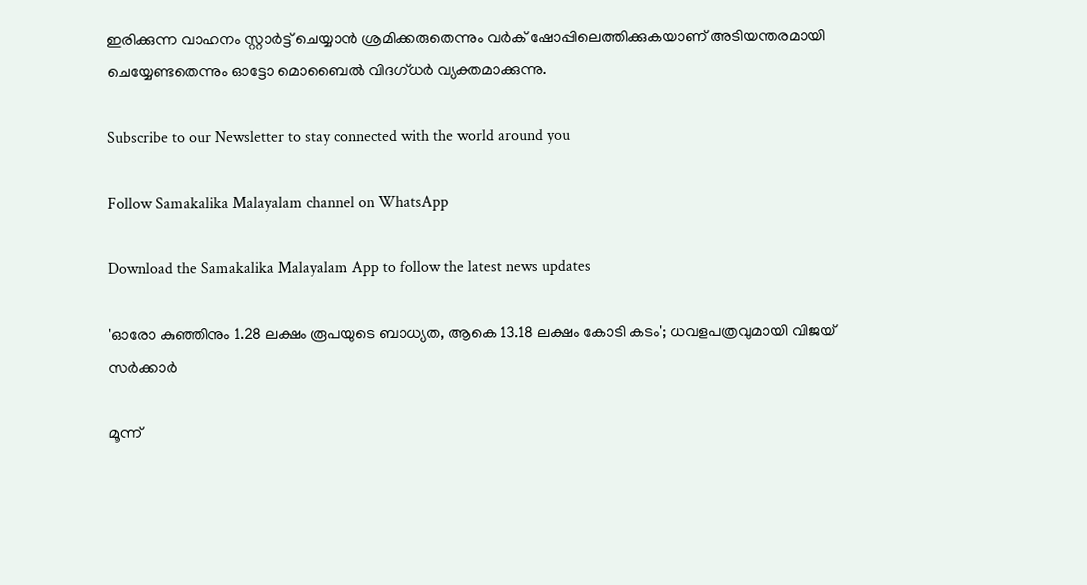ഇരിക്കുന്ന വാഹനം സ്റ്റാര്‍ട്ട് ചെയ്യാന്‍ ശ്രമിക്കരുതെന്നും വര്‍ക് ഷോപ്പിലെത്തിക്കുകയാണ് അടിയന്തരമായി ചെയ്യേണ്ടതെന്നും ഓട്ടോ മൊബൈല്‍ വിദഗ്ധര്‍ വ്യക്തമാക്കുന്നു.

Subscribe to our Newsletter to stay connected with the world around you

Follow Samakalika Malayalam channel on WhatsApp

Download the Samakalika Malayalam App to follow the latest news updates

'ഓരോ കുഞ്ഞിനും 1.28 ലക്ഷം രൂപയുടെ ബാധ്യത, ആകെ 13.18 ലക്ഷം കോടി കടം'; ധവളപത്രവുമായി വിജയ്‌ സർക്കാർ

മൂന്ന്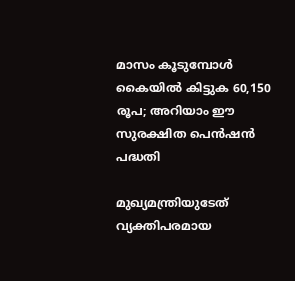മാസം കൂടുമ്പോള്‍ കൈയില്‍ കിട്ടുക 60,150 രൂപ; അറിയാം ഈ സുരക്ഷിത പെന്‍ഷന്‍ പദ്ധതി

മുഖ്യമന്ത്രിയുടേത് വ്യക്തിപരമായ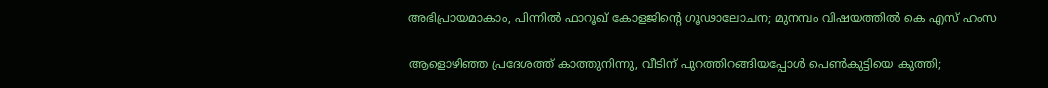അഭിപ്രായമാകാം, പിന്നിൽ ഫാറൂഖ് കോളജിന്റെ ഗൂഢാലോചന; മുനമ്പം വിഷയത്തിൽ കെ എസ് ഹംസ

ആളൊഴിഞ്ഞ പ്രദേശത്ത് കാത്തുനിന്നു, വീടിന് പുറത്തിറങ്ങിയപ്പോള്‍ പെണ്‍കുട്ടിയെ കുത്തി;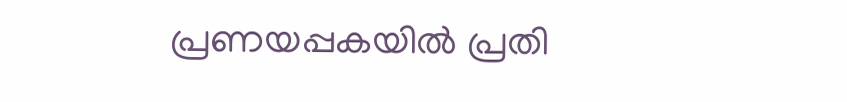പ്രണയപ്പകയില്‍ പ്രതി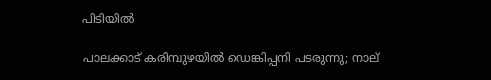പിടിയില്‍

പാലക്കാട് കരിമ്പുഴയിൽ ഡെങ്കിപ്പനി പടരുന്നു; നാല്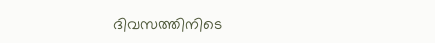ദിവസത്തിനിടെ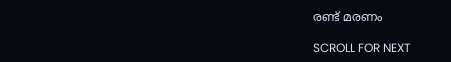രണ്ട് മരണം

SCROLL FOR NEXT